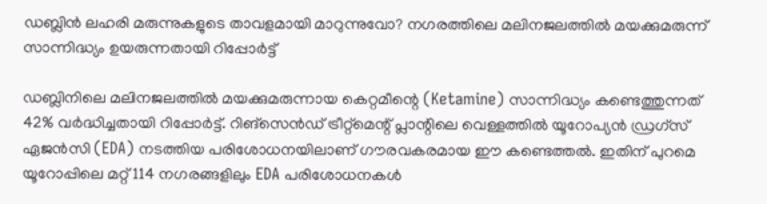ഡബ്ലിൻ ലഹരി മരുന്നുകളുടെ താവളമായി മാറുന്നുവോ? നഗരത്തിലെ മലിനജലത്തിൽ മയക്കുമരുന്ന് സാന്നിദ്ധ്യം ഉയരുന്നതായി റിപ്പോർട്ട്

ഡബ്ലിനിലെ മലിനജലത്തില്‍ മയക്കുമരുന്നായ കെറ്റമീന്റെ (Ketamine) സാന്നിദ്ധ്യം കണ്ടെത്തുന്നത് 42% വര്‍ദ്ധിച്ചതായി റിപ്പോര്‍ട്ട്. റിങ്‌സെന്‍ഡ് ട്രീറ്റ്‌മെന്റ് പ്ലാന്റിലെ വെള്ളത്തില്‍ യൂറോപ്യന്‍ ഡ്രഗ്‌സ് ഏജന്‍സി (EDA) നടത്തിയ പരിശോധനയിലാണ് ഗൗരവകരമായ ഈ കണ്ടെത്തല്‍. ഇതിന് പുറമെ യൂറോപ്പിലെ മറ്റ് 114 നഗരങ്ങളിലും EDA പരിശോധനകള്‍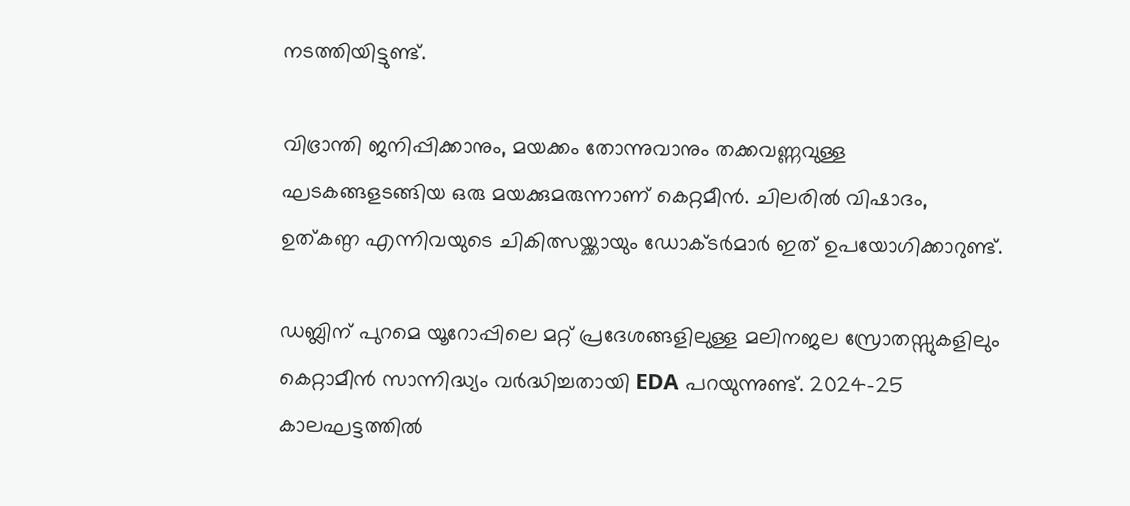നടത്തിയിട്ടുണ്ട്.

വിഭ്രാന്തി ജനിപ്പിക്കാനും, മയക്കം തോന്നുവാനും തക്കവണ്ണവുള്ള ഘടകങ്ങളടങ്ങിയ ഒരു മയക്കുമരുന്നാണ് കെറ്റമീന്‍. ചിലരില്‍ വിഷാദം, ഉത്കണ്ഠ എന്നിവയുടെ ചികിത്സയ്ക്കായും ഡോക്ടര്‍മാര്‍ ഇത് ഉപയോഗിക്കാറുണ്ട്.

ഡബ്ലിന് പുറമെ യൂറോപ്പിലെ മറ്റ് പ്രദേശങ്ങളിലുള്ള മലിനജല സ്രോതസ്സുകളിലും കെറ്റാമീന്‍ സാന്നിദ്ധ്യം വര്‍ദ്ധിച്ചതായി EDA പറയുന്നുണ്ട്. 2024-25 കാലഘട്ടത്തില്‍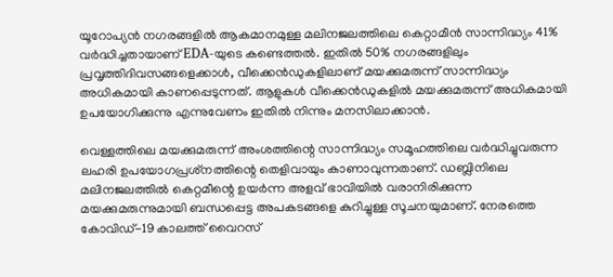യൂറോപ്യന്‍ നഗരങ്ങളില്‍ ആകമാനമുള്ള മലിനജലത്തിലെ കെറ്റാമീന്‍ സാന്നിദ്ധ്യം 41% വര്‍ദ്ധിച്ചതായാണ് EDA-യുടെ കണ്ടെത്തല്‍. ഇതില്‍ 50% നഗരങ്ങളിലും പ്രവൃത്തിദിവസങ്ങളെക്കാള്‍, വീക്കെന്‍ഡുകളിലാണ് മയക്കുമരുന്ന് സാന്നിദ്ധ്യം അധികമായി കാണപ്പെടുന്നത്. ആളുകള്‍ വീക്കെന്‍ഡുകളില്‍ മയക്കുമരുന്ന് അധികമായി ഉപയോഗിക്കുന്നു എന്നുവേണം ഇതില്‍ നിന്നും മനസിലാക്കാന്‍.

വെള്ളത്തിലെ മയക്കുമരുന്ന് അംശത്തിന്റെ സാന്നിദ്ധ്യം സമൂഹത്തിലെ വര്‍ദ്ധിച്ചുവരുന്ന ലഹരി ഉപയോഗപ്രശ്‌നത്തിന്റെ തെളിവായും കാണാവുന്നതാണ്. ഡബ്ലിനിലെ മലിനജലത്തില്‍ കെറ്റമീന്റെ ഉയര്‍ന്ന അളവ് ഭാവിയില്‍ വരാനിരിക്കുന്ന മയക്കുമരുന്നുമായി ബന്ധപ്പെട്ട അപകടങ്ങളെ കുറിച്ചുള്ള സൂചനയുമാണ്. നേരത്തെ കോവിഡ്-19 കാലത്ത് വൈറസ്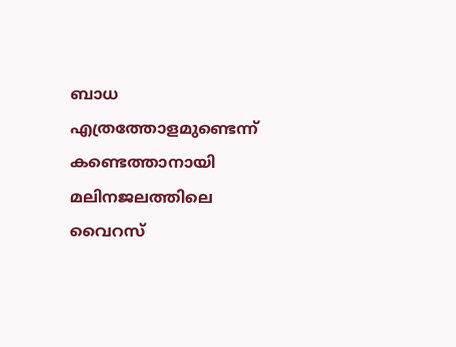ബാധ എത്രത്തോളമുണ്ടെന്ന് കണ്ടെത്താനായി മലിനജലത്തിലെ വൈറസ്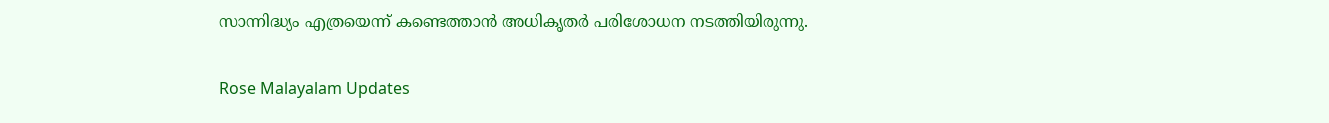സാന്നിദ്ധ്യം എത്രയെന്ന് കണ്ടെത്താന്‍ അധികൃതര്‍ പരിശോധന നടത്തിയിരുന്നു.

Rose Malayalam Updates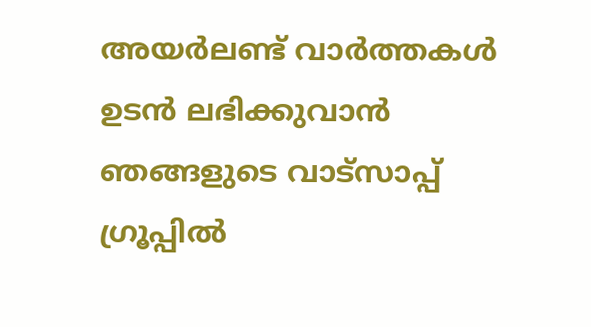അയർലണ്ട് വാർത്തകൾ ഉടൻ ലഭിക്കുവാൻ ഞങ്ങളുടെ വാട്സാപ്പ് ഗ്രൂപ്പിൽ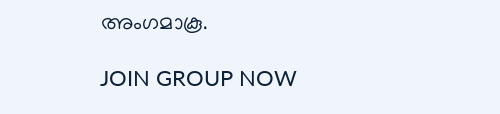അംഗമാകൂ.

JOIN GROUP NOW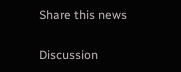Share this news

Discussion